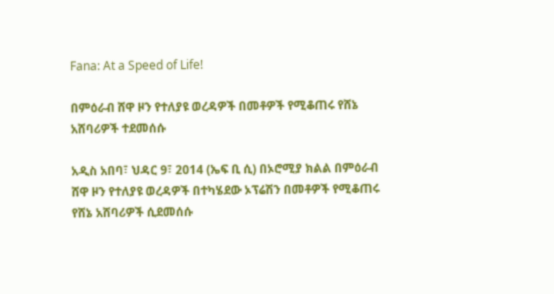Fana: At a Speed of Life!

በምዕራብ ሸዋ ዞን የተለያዩ ወረዳዎች በመቶዎች የሚቆጠሩ የሸኔ አሸባሪዎች ተደመሰሱ

አዲስ አበባ፣ ህዳር 9፣ 2014 (ኤፍ ቢ ሲ) በኦሮሚያ ክልል በምዕራብ ሸዋ ዞን የተለያዩ ወረዳዎች በተካሄደው ኦፕሬሽን በመቶዎች የሚቆጠሩ የሸኔ አሸባሪዎች ሲደመሰሱ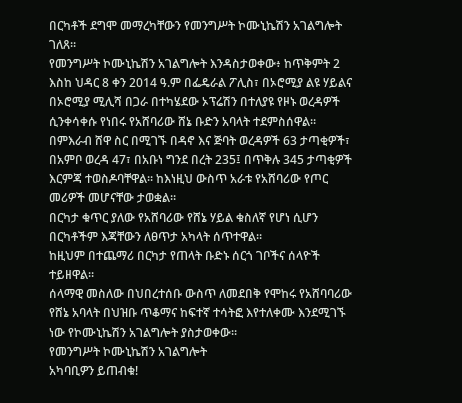በርካቶች ደግሞ መማረካቸውን የመንግሥት ኮሙኒኬሽን አገልግሎት ገለጸ።
የመንግሥት ኮሙኒኬሽን አገልግሎት እንዳስታወቀው፥ ከጥቅምት 2 እስከ ህዳር 8 ቀን 2014 ዓ.ም በፌዴራል ፖሊስ፣ በኦሮሚያ ልዩ ሃይልና በኦሮሚያ ሚሊሻ በጋራ በተካሄደው ኦፕሬሽን በተለያዩ የዞኑ ወረዳዎች ሲንቀሳቀሱ የነበሩ የአሸባሪው ሸኔ ቡድን አባላት ተደምስሰዋል።
በምእራብ ሸዋ ስር በሚገኙ በዳኖ እና ጅባት ወረዳዎች 63 ታጣቂዎች፣ በአምቦ ወረዳ 47፣ በአቡነ ግንደ በረት 235፤ በጥቅሉ 345 ታጣቂዎች እርምጃ ተወስዶባቸዋል። ከእነዚህ ውስጥ አራቱ የአሸባሪው የጦር መሪዎች መሆናቸው ታወቋል።
በርካታ ቁጥር ያለው የአሸባሪው የሸኔ ሃይል ቁስለኛ የሆነ ሲሆን በርካቶችም እጃቸውን ለፀጥታ አካላት ሰጥተዋል።
ከዚህም በተጨማሪ በርካታ የጠላት ቡድኑ ሰርጎ ገቦችና ሰላዮች ተይዘዋል።
ሰላማዊ መስለው በህበረተሰቡ ውስጥ ለመደበቅ የሞከሩ የአሸባባሪው የሸኔ አባላት በህዝቡ ጥቆማና ከፍተኛ ተሳትፎ እየተለቀሙ እንደሚገኙ ነው የኮሙኒኬሽን አገልግሎት ያስታወቀው።
የመንግሥት ኮሙኒኬሽን አገልግሎት
አካባቢዎን ይጠብቁ!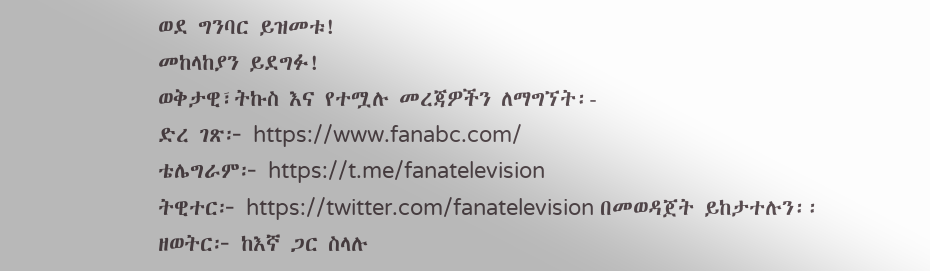ወደ ግንባር ይዝመቱ!
መከላከያን ይደግፉ!
ወቅታዊ፣ትኩስ እና የተሟሉ መረጃዎችን ለማግኘት፡-
ድረ ገጽ፦ https://www.fanabc.com/
ቴሌግራም፦ https://t.me/fanatelevision
ትዊተር፦ https://twitter.com/fanatelevision በመወዳጀት ይከታተሉን፡፡
ዘወትር፦ ከእኛ ጋር ስላሉ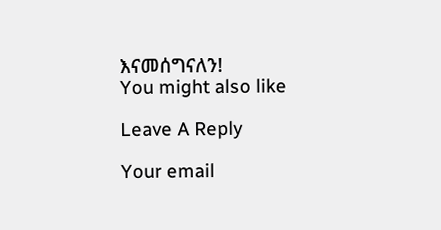እናመሰግናለን!
You might also like

Leave A Reply

Your email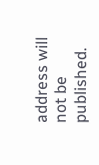address will not be published.